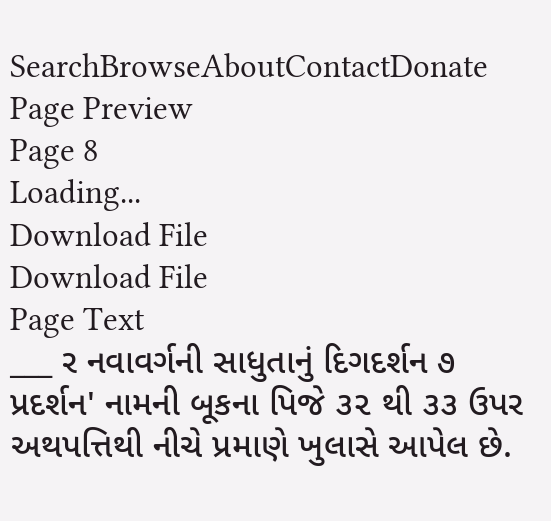SearchBrowseAboutContactDonate
Page Preview
Page 8
Loading...
Download File
Download File
Page Text
___ ર નવાવર્ગની સાધુતાનું દિગદર્શન ૭ પ્રદર્શન' નામની બૂકના પિજે ૩૨ થી ૩૩ ઉપર અથપત્તિથી નીચે પ્રમાણે ખુલાસે આપેલ છે.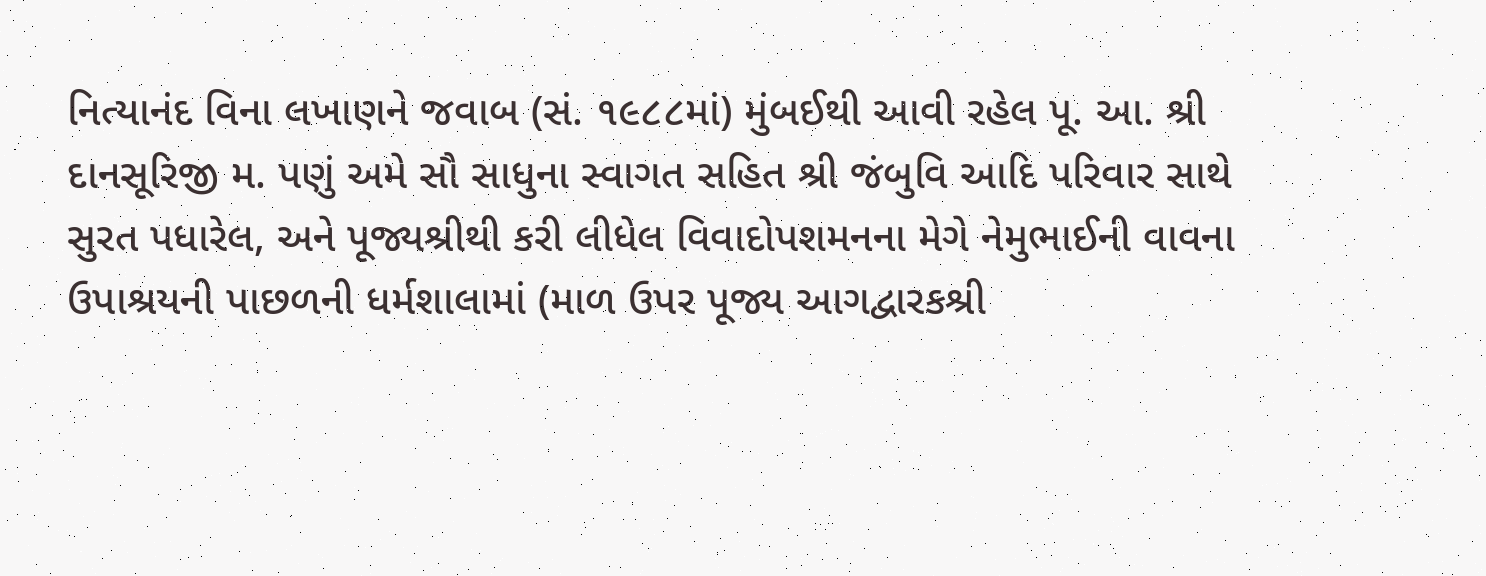નિત્યાનંદ વિના લખાણને જવાબ (સં. ૧૯૮૮માં) મુંબઈથી આવી રહેલ પૂ. આ. શ્રી દાનસૂરિજી મ. પણું અમે સૌ સાધુના સ્વાગત સહિત શ્રી જંબુવિ આદિ પરિવાર સાથે સુરત પધારેલ, અને પૂજ્યશ્રીથી કરી લીધેલ વિવાદોપશમનના મેગે નેમુભાઈની વાવના ઉપાશ્રયની પાછળની ધર્મશાલામાં (માળ ઉપર પૂજ્ય આગદ્વારકશ્રી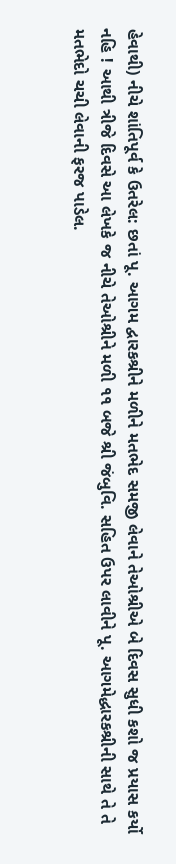હેવાથી) નીચે શાંતિપૂર્વ કે ઉતરેલ: છતાં પૂ. આગમ દ્વારકશ્રીને મળીને મતભેદ સમજી લેવાને તેઓશ્રીએ બે દિવસ સુધી કશો જ પ્રયાસ કર્યો નહિ ! આથી ત્રીજે દિવસે આ લેખકે જ નીચે તેઓશ્રીને મળી ૧૧ બજે શ્રી જંબુવિ. સહિત ઉપર લાવીને પૂ. આગમેદ્ધારકશ્રીની સાથે તે તે મતભેદો ચચી લેવાની ફરજ પાડેલ.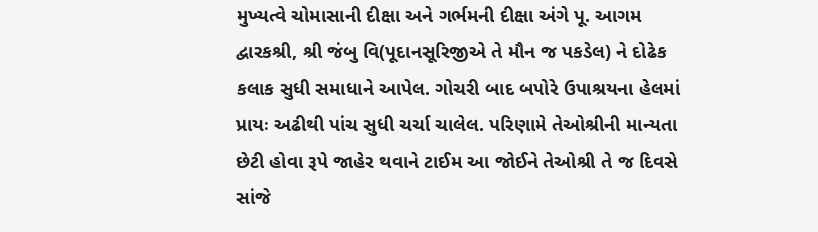મુખ્યત્વે ચોમાસાની દીક્ષા અને ગર્ભમની દીક્ષા અંગે પૂ. આગમ દ્વારકશ્રી, શ્રી જંબુ વિ(પૂદાનસૂરિજીએ તે મૌન જ પકડેલ) ને દોઢેક કલાક સુધી સમાધાને આપેલ. ગોચરી બાદ બપોરે ઉપાશ્રયના હેલમાં પ્રાયઃ અઢીથી પાંચ સુધી ચર્ચા ચાલેલ. પરિણામે તેઓશ્રીની માન્યતા છેટી હોવા રૂપે જાહેર થવાને ટાઈમ આ જોઈને તેઓશ્રી તે જ દિવસે સાંજે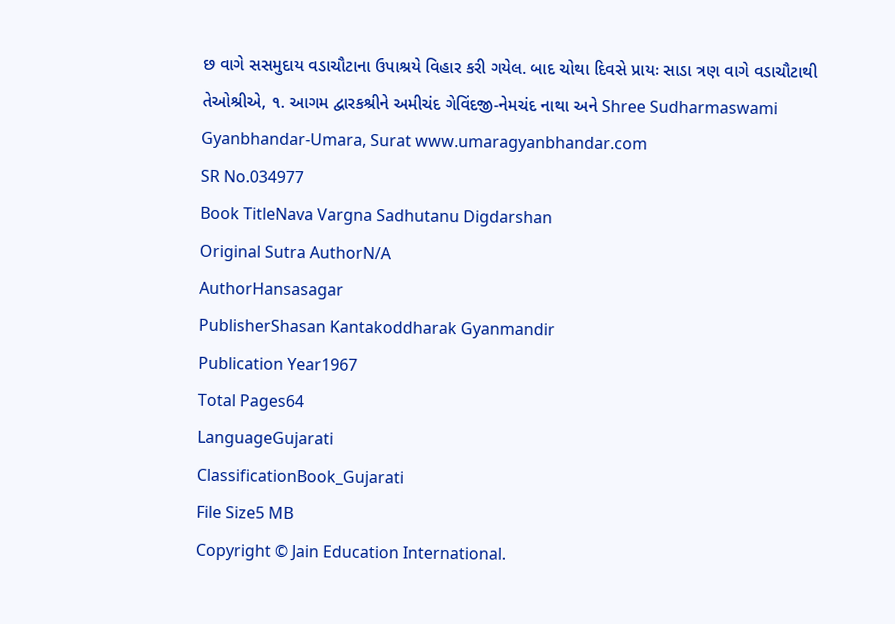છ વાગે સસમુદાય વડાચૌટાના ઉપાશ્રયે વિહાર કરી ગયેલ. બાદ ચોથા દિવસે પ્રાયઃ સાડા ત્રણ વાગે વડાચૌટાથી તેઓશ્રીએ, ૧. આગમ દ્વારકશ્રીને અમીચંદ ગેવિંદજી-નેમચંદ નાથા અને Shree Sudharmaswami Gyanbhandar-Umara, Surat www.umaragyanbhandar.com
SR No.034977
Book TitleNava Vargna Sadhutanu Digdarshan
Original Sutra AuthorN/A
AuthorHansasagar
PublisherShasan Kantakoddharak Gyanmandir
Publication Year1967
Total Pages64
LanguageGujarati
ClassificationBook_Gujarati
File Size5 MB
Copyright © Jain Education International.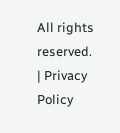All rights reserved. | Privacy Policy